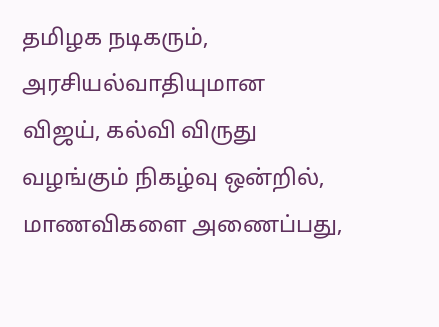தமிழக நடிகரும், அரசியல்வாதியுமான விஜய், கல்வி விருது வழங்கும் நிகழ்வு ஒன்றில், மாணவிகளை அணைப்பது,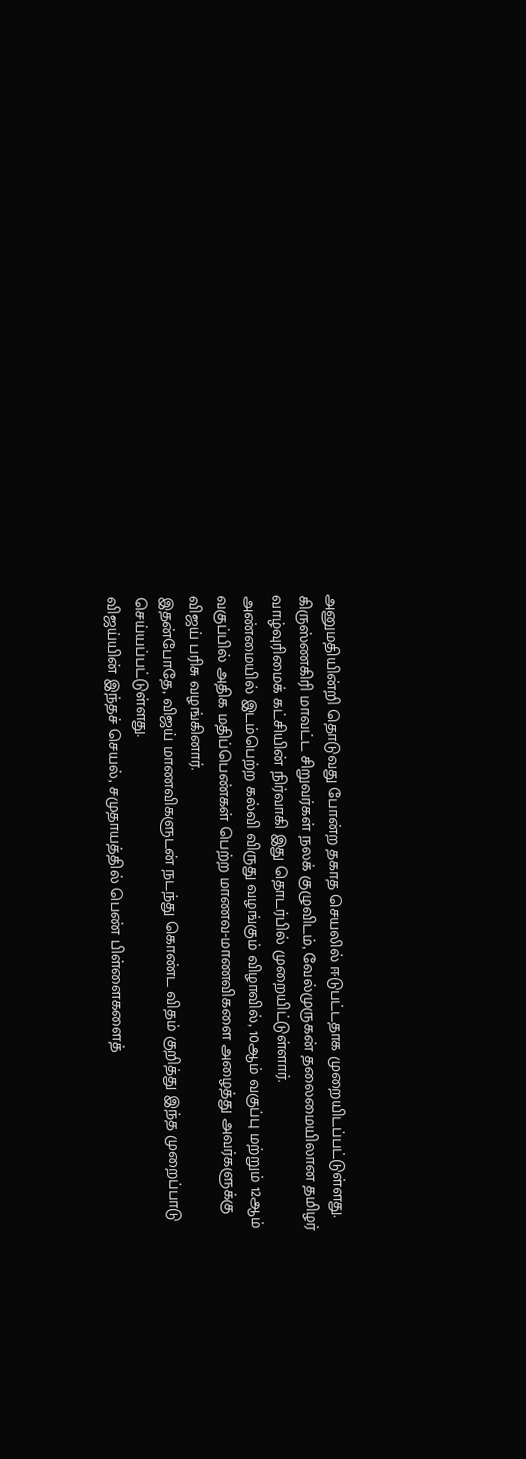அனுமதியின்றி தொடுவது போன்ற தகாத செயலில் ஈடுபட்டதாக முறையிடப்பட்டுள்ளது.
கிருஸ்ணகிரி மாவட்ட சிறுவர்கள் நலக் குழுவிடம், வேல்முருகன் தலைமையிலான தமிழர் வாழ்வுரிமைக் கட்சியின் நிர்வாகி இது தொடர்பில் முறையிட்டுள்ளார்.
அண்மையில் இடம்பெற்ற கல்வி விருது வழங்கும் விழாவில், 10ஆம் வகுப்பு மற்றும் 12ஆம் வகுப்பில் அதிக மதிப்பெண்கள் பெற்ற மாணவ-மாணவிகளை அழைத்து அவர்களுக்கு விஜய் பரிசு வழங்கினார்.
இதன்போதே, விஜய் மாணவிகளுடன் நடந்து கொண்ட விதம் குறித்து இந்த முறைப்பாடு செய்யப்பட்டுள்ளது.
விஜய்யின் இந்தச் செயல், சமுதாயத்தில் பெண் பிள்ளைகளைத்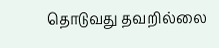தொடுவது தவறில்லை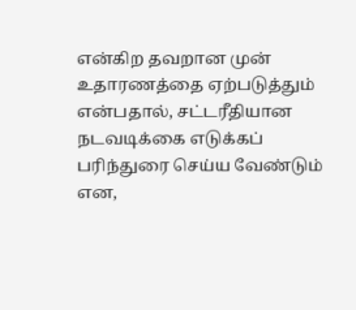என்கிற தவறான முன் உதாரணத்தை ஏற்படுத்தும் என்பதால், சட்டரீதியான நடவடிக்கை எடுக்கப் பரிந்துரை செய்ய வேண்டும் என,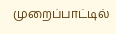முறைப்பாட்டில்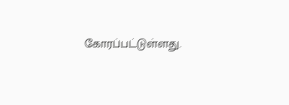கோரப்பட்டுள்ளது.